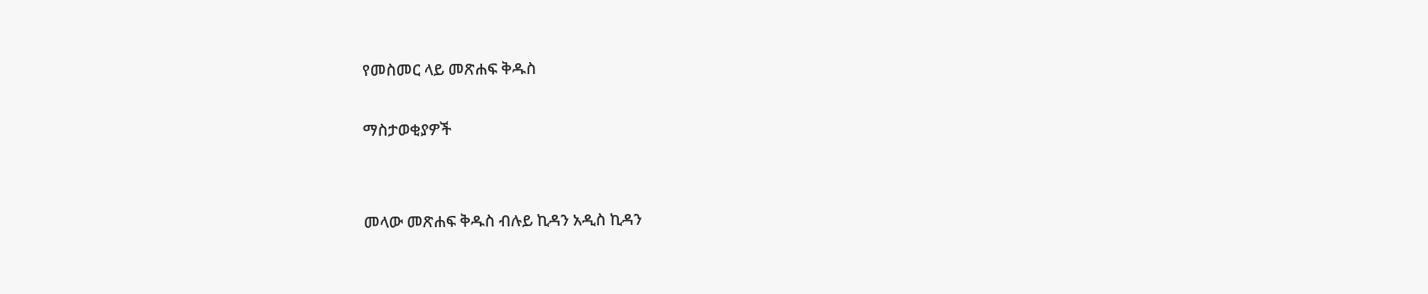የመስመር ላይ መጽሐፍ ቅዱስ

ማስታወቂያዎች


መላው መጽሐፍ ቅዱስ ብሉይ ኪዳን አዲስ ኪዳን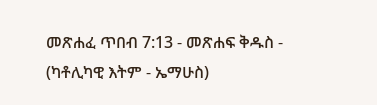መጽሐፈ ጥበብ 7:13 - መጽሐፍ ቅዱስ - (ካቶሊካዊ እትም - ኤማሁስ)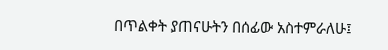በጥልቀት ያጠናሁትን በሰፊው አስተምራለሁ፤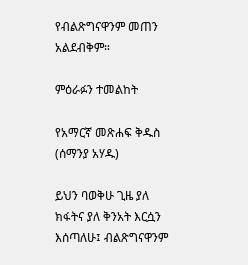የብልጽግናዋንም መጠን አልደብቅም።

ምዕራፉን ተመልከት

የአማርኛ መጽሐፍ ቅዱስ (ሰማንያ አሃዱ)

ይህን ባወቅሁ ጊዜ ያለ ክፋትና ያለ ቅንአት እርሷን እሰጣለሁ፤ ብልጽግናዋንም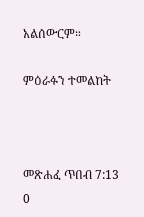አልሰውርም።

ምዕራፉን ተመልከት



መጽሐፈ ጥበብ 7:13
0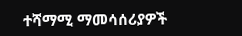ተሻማሚ ማመሳሰሪያዎች